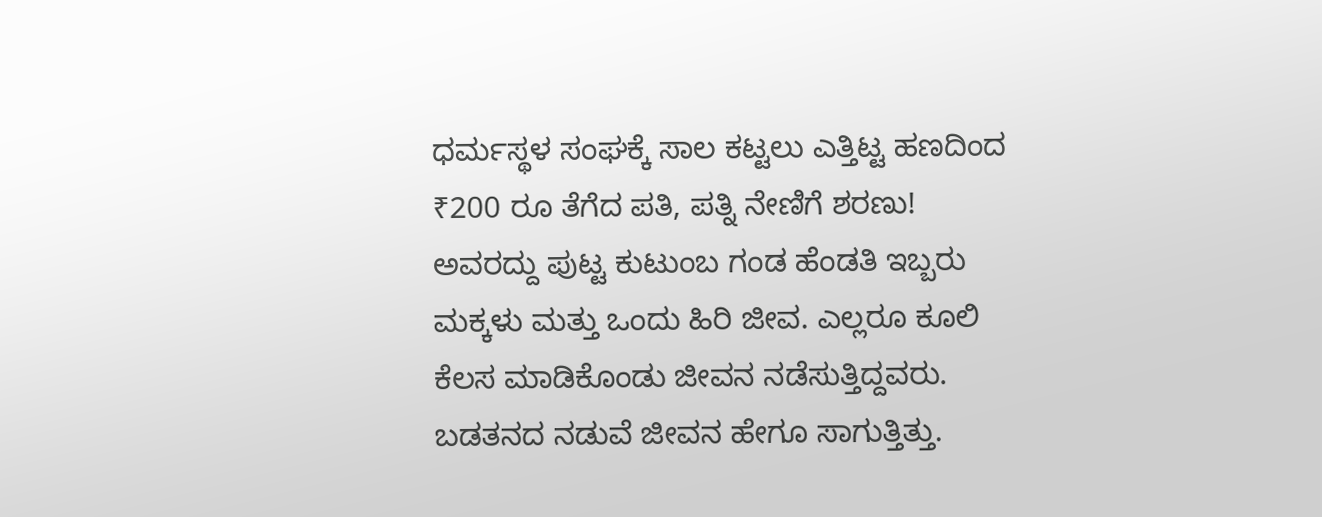ಧರ್ಮಸ್ಥಳ ಸಂಘಕ್ಕೆ ಸಾಲ ಕಟ್ಟಲು ಎತ್ತಿಟ್ಟ ಹಣದಿಂದ ₹200 ರೂ ತೆಗೆದ ಪತಿ, ಪತ್ನಿ ನೇಣಿಗೆ ಶರಣು!
ಅವರದ್ದು ಪುಟ್ಟ ಕುಟುಂಬ ಗಂಡ ಹೆಂಡತಿ ಇಬ್ಬರು ಮಕ್ಕಳು ಮತ್ತು ಒಂದು ಹಿರಿ ಜೀವ. ಎಲ್ಲರೂ ಕೂಲಿ ಕೆಲಸ ಮಾಡಿಕೊಂಡು ಜೀವನ ನಡೆಸುತ್ತಿದ್ದವರು. ಬಡತನದ ನಡುವೆ ಜೀವನ ಹೇಗೂ ಸಾಗುತ್ತಿತ್ತು.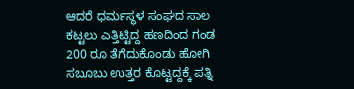ಆದರೆ ಧರ್ಮಸ್ಥಳ ಸಂಘದ ಸಾಲ ಕಟ್ಟಲು ಎತ್ತಿಟ್ಟಿದ್ದ ಹಣದಿಂದ ಗಂಡ 200 ರೂ ತೆಗೆದುಕೊಂಡು ಹೋಗಿ ಸಬೂಬು ಉತ್ತರ ಕೊಟ್ಟದ್ದಕ್ಕೆ ಪತ್ನಿ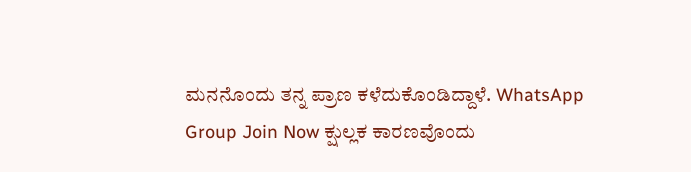ಮನನೊಂದು ತನ್ನ ಪ್ರಾಣ ಕಳೆದುಕೊಂಡಿದ್ದಾಳೆ. WhatsApp Group Join Now ಕ್ಷುಲ್ಲಕ ಕಾರಣವೊಂದು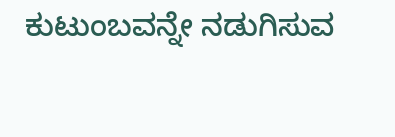ಕುಟುಂಬವನ್ನೇ ನಡುಗಿಸುವ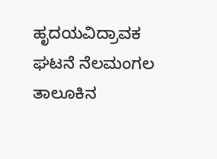ಹೃದಯವಿದ್ರಾವಕ ಘಟನೆ ನೆಲಮಂಗಲ ತಾಲೂಕಿನ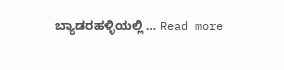ಬ್ಯಾಡರಹಳ್ಳಿಯಲ್ಲಿ … Read more